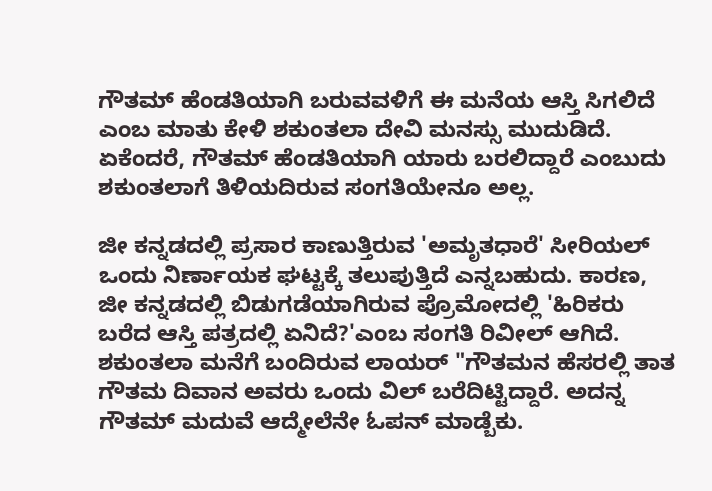ಗೌತಮ್ ಹೆಂಡತಿಯಾಗಿ ಬರುವವಳಿಗೆ ಈ ಮನೆಯ ಆಸ್ತಿ ಸಿಗಲಿದೆ ಎಂಬ ಮಾತು ಕೇಳಿ ಶಕುಂತಲಾ ದೇವಿ ಮನಸ್ಸು ಮುದುಡಿದೆ. ಏಕೆಂದರೆ, ಗೌತಮ್ ಹೆಂಡತಿಯಾಗಿ ಯಾರು ಬರಲಿದ್ದಾರೆ ಎಂಬುದು ಶಕುಂತಲಾಗೆ ತಿಳಿಯದಿರುವ ಸಂಗತಿಯೇನೂ ಅಲ್ಲ.

ಜೀ ಕನ್ನಡದಲ್ಲಿ ಪ್ರಸಾರ ಕಾಣುತ್ತಿರುವ 'ಅಮೃತಧಾರೆ' ಸೀರಿಯಲ್ ಒಂದು ನಿರ್ಣಾಯಕ ಘಟ್ಟಕ್ಕೆ ತಲುಪುತ್ತಿದೆ ಎನ್ನಬಹುದು. ಕಾರಣ, ಜೀ ಕನ್ನಡದಲ್ಲಿ ಬಿಡುಗಡೆಯಾಗಿರುವ ಪ್ರೊಮೋದಲ್ಲಿ 'ಹಿರಿಕರು ಬರೆದ ಆಸ್ತಿ ಪತ್ರದಲ್ಲಿ ಏನಿದೆ?'ಎಂಬ ಸಂಗತಿ ರಿವೀಲ್ ಆಗಿದೆ. ಶಕುಂತಲಾ ಮನೆಗೆ ಬಂದಿರುವ ಲಾಯರ್ "ಗೌತಮನ ಹೆಸರಲ್ಲಿ ತಾತ ಗೌತಮ ದಿವಾನ ಅವರು ಒಂದು ವಿಲ್ ಬರೆದಿಟ್ಟಿದ್ದಾರೆ. ಅದನ್ನ ಗೌತಮ್ ಮದುವೆ ಆದ್ಮೇಲೆನೇ ಓಪನ್ ಮಾಡ್ಬೆಕು.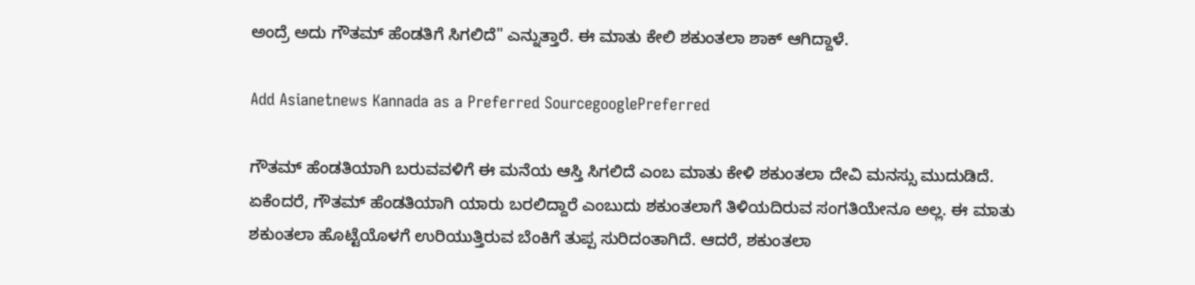ಅಂದ್ರೆ ಅದು ಗೌತಮ್ ಹೆಂಡತಿಗೆ ಸಿಗಲಿದೆ" ಎನ್ನುತ್ತಾರೆ. ಈ ಮಾತು ಕೇಲಿ ಶಕುಂತಲಾ ಶಾಕ್ ಆಗಿದ್ದಾಳೆ.

Add Asianetnews Kannada as a Preferred SourcegooglePreferred

ಗೌತಮ್ ಹೆಂಡತಿಯಾಗಿ ಬರುವವಳಿಗೆ ಈ ಮನೆಯ ಆಸ್ತಿ ಸಿಗಲಿದೆ ಎಂಬ ಮಾತು ಕೇಳಿ ಶಕುಂತಲಾ ದೇವಿ ಮನಸ್ಸು ಮುದುಡಿದೆ. ಏಕೆಂದರೆ, ಗೌತಮ್ ಹೆಂಡತಿಯಾಗಿ ಯಾರು ಬರಲಿದ್ದಾರೆ ಎಂಬುದು ಶಕುಂತಲಾಗೆ ತಿಳಿಯದಿರುವ ಸಂಗತಿಯೇನೂ ಅಲ್ಲ. ಈ ಮಾತು ಶಕುಂತಲಾ ಹೊಟ್ಟೆಯೊಳಗೆ ಉರಿಯುತ್ತಿರುವ ಬೆಂಕಿಗೆ ತುಪ್ಪ ಸುರಿದಂತಾಗಿದೆ. ಆದರೆ, ಶಕುಂತಲಾ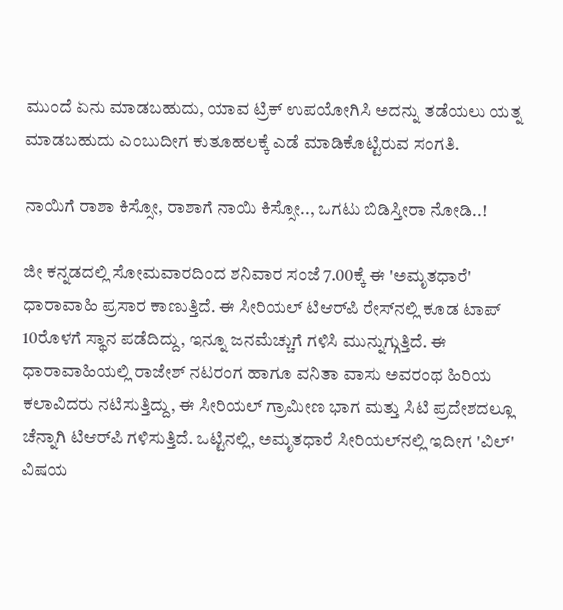ಮುಂದೆ ಏನು ಮಾಡಬಹುದು, ಯಾವ ಟ್ರಿಕ್ ಉಪಯೋಗಿಸಿ ಅದನ್ನು ತಡೆಯಲು ಯತ್ನ ಮಾಡಬಹುದು ಎಂಬುದೀಗ ಕುತೂಹಲಕ್ಕೆ ಎಡೆ ಮಾಡಿಕೊಟ್ಟಿರುವ ಸಂಗತಿ.

ನಾಯಿಗೆ ರಾಶಾ ಕಿಸ್ಸೋ, ರಾಶಾಗೆ ನಾಯಿ ಕಿಸ್ಸೋ.., ಒಗಟು ಬಿಡಿಸ್ತೀರಾ ನೋಡಿ..!

ಜೀ ಕನ್ನಡದಲ್ಲಿ ಸೋಮವಾರದಿಂದ ಶನಿವಾರ ಸಂಜೆ 7.00ಕ್ಕೆ ಈ 'ಅಮೃತಧಾರೆ' ಧಾರಾವಾಹಿ ಪ್ರಸಾರ ಕಾಣುತ್ತಿದೆ. ಈ ಸೀರಿಯಲ್ ಟಿಆರ್‌ಪಿ ರೇಸ್‌ನಲ್ಲಿ ಕೂಡ ಟಾಪ್ 10ರೊಳಗೆ ಸ್ಥಾನ ಪಡೆದಿದ್ದು, ಇನ್ನೂ ಜನಮೆಚ್ಚುಗೆ ಗಳಿಸಿ ಮುನ್ನುಗ್ಗುತ್ತಿದೆ. ಈ ಧಾರಾವಾಹಿಯಲ್ಲಿ ರಾಜೇಶ್ ನಟರಂಗ ಹಾಗೂ ವನಿತಾ ವಾಸು ಅವರಂಥ ಹಿರಿಯ ಕಲಾವಿದರು ನಟಿಸುತ್ತಿದ್ದು, ಈ ಸೀರಿಯಲ್ ಗ್ರಾಮೀಣ ಭಾಗ ಮತ್ತು ಸಿಟಿ ಪ್ರದೇಶದಲ್ಲೂ ಚೆನ್ನಾಗಿ ಟಿಆರ್‌ಪಿ ಗಳಿಸುತ್ತಿದೆ. ಒಟ್ಟಿನಲ್ಲಿ, ಅಮೃತಧಾರೆ ಸೀರಿಯಲ್‌ನಲ್ಲಿ ಇದೀಗ 'ವಿಲ್' ವಿಷಯ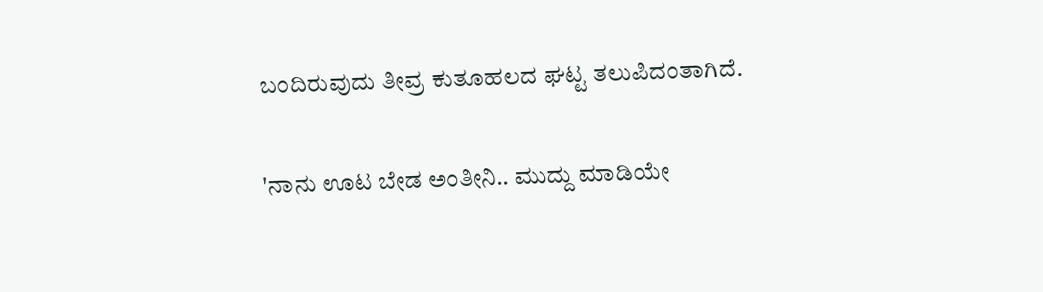ಬಂದಿರುವುದು ತೀವ್ರ ಕುತೂಹಲದ ಘಟ್ಟ ತಲುಪಿದಂತಾಗಿದೆ.

'ನಾನು ಊಟ ಬೇಡ ಅಂತೀನಿ.. ಮುದ್ದು ಮಾಡಿಯೇ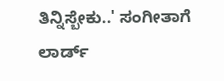ತಿನ್ನಿಸ್ಬೇಕು..' ಸಂಗೀತಾಗೆ ಲಾರ್ಡ್‌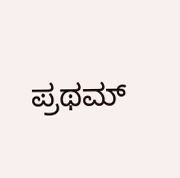ಪ್ರಥಮ್‌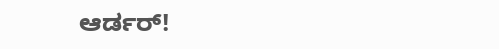ಆರ್ಡರ್‌!